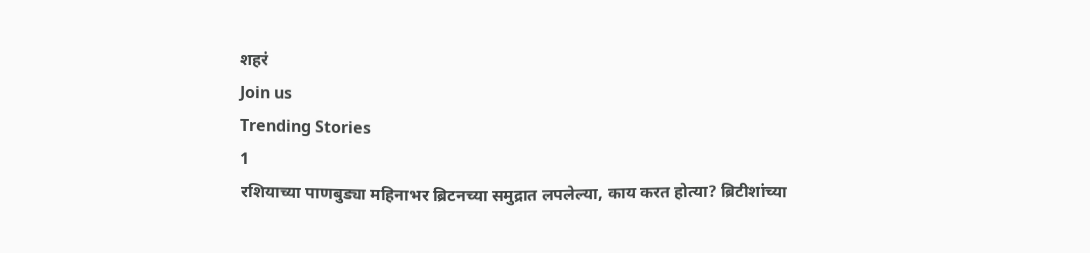शहरं
Join us
Trending Stories
1
रशियाच्या पाणबुड्या महिनाभर ब्रिटनच्या समुद्रात लपलेल्या, काय करत होत्या? ब्रिटीशांच्या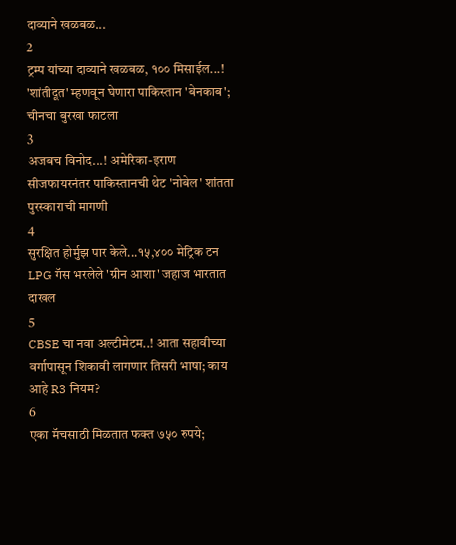दाव्याने खळबळ...
2
ट्रम्प यांच्या दाव्याने खळबळ, १०० मिसाईल...! 'शांतीदूत' म्हणवून घेणारा पाकिस्तान 'बेनकाब'; चीनचा बुरखा फाटला
3
अजबच विनोद...! अमेरिका-इराण सीजफायरनंतर पाकिस्तानची थेट 'नोबेल' शांतता पुरस्काराची मागणी
4
सुरक्षित होर्मुझ पार केले...१५,४०० मेट्रिक टन LPG गॅस भरलेले 'ग्रीन आशा' जहाज भारतात दाखल
5
CBSE चा नवा अल्टीमेटम..! आता सहावीच्या वर्गापासून शिकावी लागणार तिसरी भाषा; काय आहे R3 नियम?
6
एका मॅचसाठी मिळतात फक्त ७५० रुपये;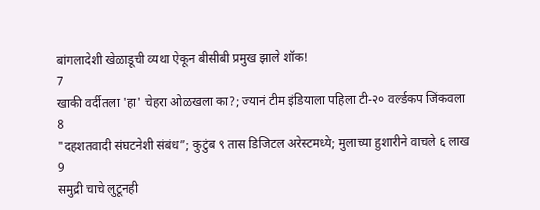बांगलादेशी खेळाडूची व्यथा ऐकून बीसीबी प्रमुख झाले शॉक!
7
खाकी वर्दीतला 'हा' चेहरा ओळखला का?; ज्यानं टीम इंडियाला पहिला टी-२० वर्ल्डकप जिंकवला
8
"दहशतवादी संघटनेशी संबंध”; कुटुंब ९ तास डिजिटल अरेस्टमध्ये; मुलाच्या हुशारीने वाचले ६ लाख
9
समुद्री चाचे लुटूनही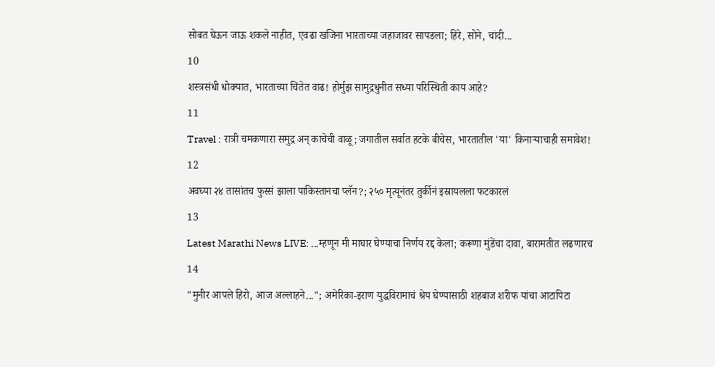सोबत घेऊन जाऊ शकले नाहीत, एवढा खजिना भारताच्या जहाजावर सापडला; हिरे, सोने, चांदी...
10
शस्त्रसंधी धोक्यात, भारताच्या चिंतेत वाढ! होर्मुझ सामुद्रधुनीत सध्या परिस्थिती काय आहे?
11
Travel : रात्री चमकणारा समुद्र अन् काचेची वाळू; जगातील सर्वात हटके बीचेस, भारतातील 'या' किनाऱ्याचाही समावेश!
12
अवघ्या २४ तासांतच फुस्सं झाला पाकिस्तानचा प्लॅन?; २५० मृत्यूनंतर तुर्कीनं इस्रायलला फटकारलं
13
Latest Marathi News LIVE: ...म्हणून मी माघार घेण्याचा निर्णय रद्द केला; करूणा मुंडेंचा दावा, बारामतीत लढणारच
14
"मुनीर आपले हिरो, आज अल्लाहने..."; अमेरिका-इराण युद्धविरामाचं श्रेय घेण्यासाठी शहबाज शरीफ यांचा आटापिटा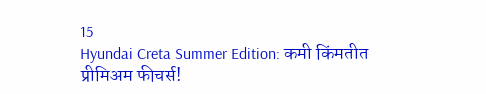15
Hyundai Creta Summer Edition: कमी किंमतीत प्रीमिअम फीचर्स!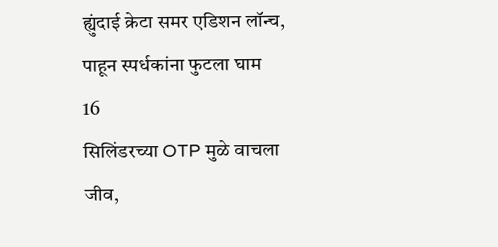ह्युंदाई क्रेटा समर एडिशन लॉन्च, पाहून स्पर्धकांना फुटला घाम
16
सिलिंडरच्या OTP मुळे वाचला जीव,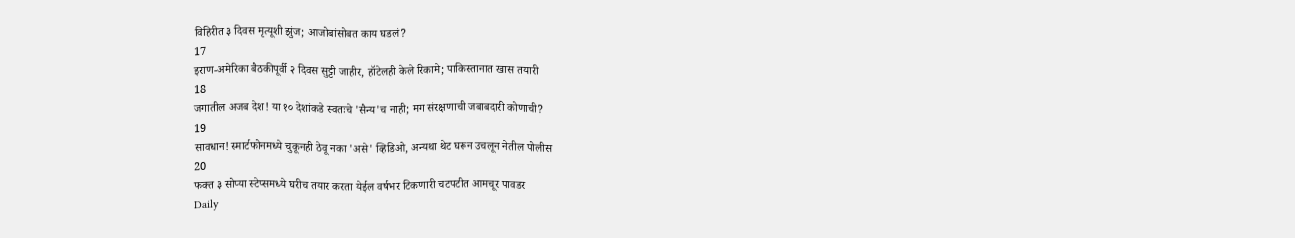विहिरीत ३ दिवस मृत्यूशी झुंज; आजोबांसोबत काय घडलं?
17
इराण-अमेरिका बैठकीपूर्वी २ दिवस सुट्टी जाहीर, हॉटेलही केले रिकामे; पाकिस्तानात खास तयारी
18
जगातील अजब देश! या १० देशांकडे स्वतःचे 'सैन्य'च नाही; मग संरक्षणाची जबाबदारी कोणाची?
19
सावधान! स्मार्टफोनमध्ये चुकूनही ठेवू नका 'असे' व्हिडिओ, अन्यथा थेट घरून उचलून नेतील पोलीस
20
फक्त ३ सोप्या स्टेप्समध्ये घरीच तयार करता येईल वर्षभर टिकणारी चटपटीत आमचूर पावडर
Daily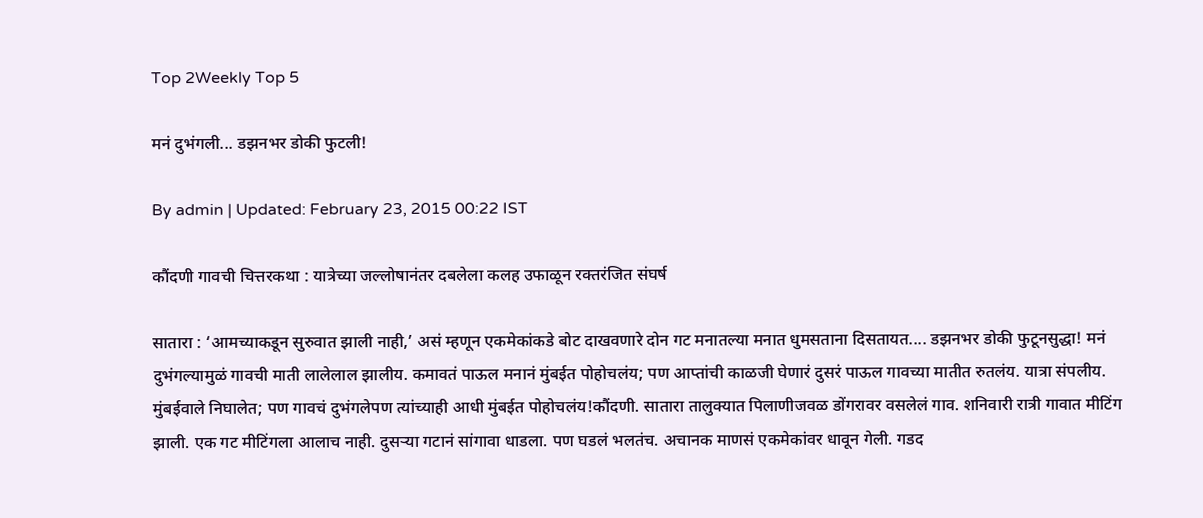Top 2Weekly Top 5

मनं दुभंगली... डझनभर डोकी फुटली!

By admin | Updated: February 23, 2015 00:22 IST

कौंदणी गावची चित्तरकथा : यात्रेच्या जल्लोषानंतर दबलेला कलह उफाळून रक्तरंजित संघर्ष

सातारा : ‘आमच्याकडून सुरुवात झाली नाही,’ असं म्हणून एकमेकांकडे बोट दाखवणारे दोन गट मनातल्या मनात धुमसताना दिसतायत.... डझनभर डोकी फुटूनसुद्धा! मनं दुभंगल्यामुळं गावची माती लालेलाल झालीय. कमावतं पाऊल मनानं मुंबईत पोहोचलंय; पण आप्तांची काळजी घेणारं दुसरं पाऊल गावच्या मातीत रुतलंय. यात्रा संपलीय. मुंबईवाले निघालेत; पण गावचं दुभंगलेपण त्यांच्याही आधी मुंबईत पोहोचलंय!कौंदणी. सातारा तालुक्यात पिलाणीजवळ डोंगरावर वसलेलं गाव. शनिवारी रात्री गावात मीटिंग झाली. एक गट मीटिंगला आलाच नाही. दुसऱ्या गटानं सांगावा धाडला. पण घडलं भलतंच. अचानक माणसं एकमेकांवर धावून गेली. गडद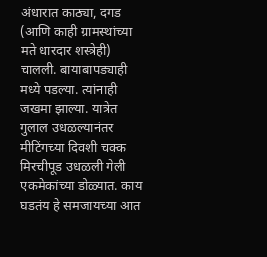अंधारात काठ्या, दगड (आणि काही ग्रामस्थांच्या मते धारदार शस्त्रेही) चालली. बायाबापड्याही मध्ये पडल्या. त्यांनाही जखमा झाल्या. यात्रेत गुलाल उधळल्यानंतर मीटिंगच्या दिवशी चक्क मिरचीपूड उधळली गेली एकमेकांच्या डोळ्यात. काय घडतंय हे समजायच्या आत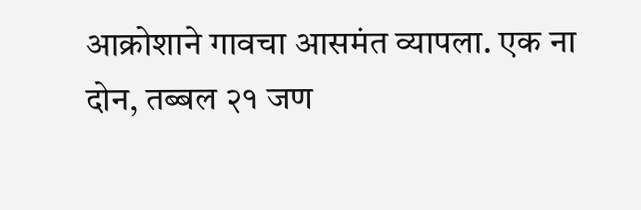आक्रोशाने गावचा आसमंत व्यापला. एक ना दोन, तब्बल २१ जण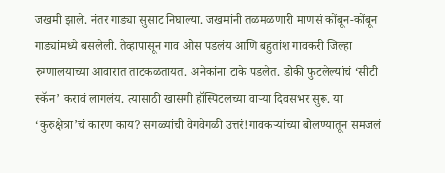जखमी झाले. नंतर गाड्या सुसाट निघाल्या. जखमांनी तळमळणारी माणसं कोंबून-कोंबून गाड्यांमध्ये बसलेली. तेव्हापासून गाव ओस पडलंय आणि बहुतांश गावकरी जिल्हा रुग्णालयाच्या आवारात ताटकळतायत. अनेकांना टाके पडलेत. डोकी फुटलेल्यांचं ‘सीटी स्कॅन’ करावं लागलंय. त्यासाठी खासगी हॉस्पिटलच्या वाऱ्या दिवसभर सुरू. या ‘कुरुक्षेत्रा’चं कारण काय? सगळ्यांची वेगवेगळी उत्तरं!गावकऱ्यांच्या बोलण्यातून समजलं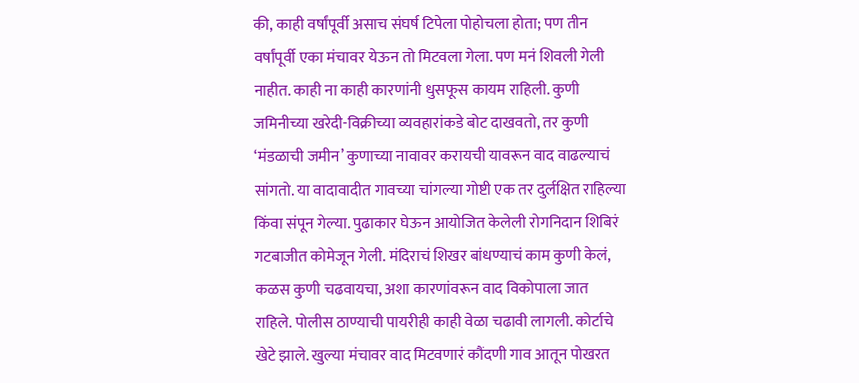की, काही वर्षांपूर्वी असाच संघर्ष टिपेला पोहोचला होता; पण तीन वर्षांपूर्वी एका मंचावर येऊन तो मिटवला गेला. पण मनं शिवली गेली नाहीत. काही ना काही कारणांनी धुसफूस कायम राहिली. कुणी जमिनीच्या खरेदी-विक्रीच्या व्यवहारांकडे बोट दाखवतो, तर कुणी ‘मंडळाची जमीन’ कुणाच्या नावावर करायची यावरून वाद वाढल्याचं सांगतो. या वादावादीत गावच्या चांगल्या गोष्टी एक तर दुर्लक्षित राहिल्या किंवा संपून गेल्या. पुढाकार घेऊन आयोजित केलेली रोगनिदान शिबिरं गटबाजीत कोमेजून गेली. मंदिराचं शिखर बांधण्याचं काम कुणी केलं, कळस कुणी चढवायचा, अशा कारणांवरून वाद विकोपाला जात राहिले. पोलीस ठाण्याची पायरीही काही वेळा चढावी लागली. कोर्टाचे खेटे झाले. खुल्या मंचावर वाद मिटवणारं कौंदणी गाव आतून पोखरत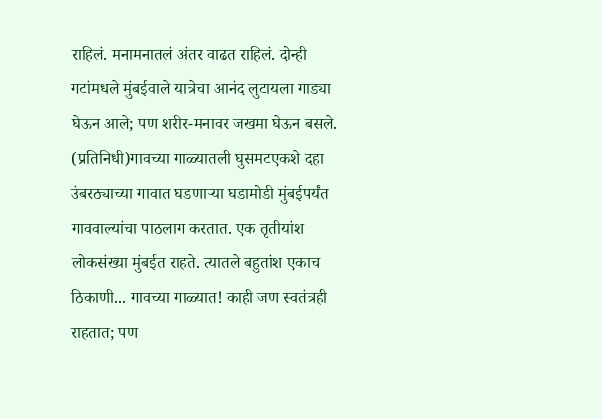राहिलं. मनामनातलं अंतर वाढत राहिलं. दोन्ही गटांमधले मुंबईवाले यात्रेचा आनंद लुटायला गाड्या घेऊन आले; पण शरीर-मनावर जखमा घेऊन बसले. (प्रतिनिधी)गावच्या गाळ्यातली घुसमटएकशे दहा उंबरठ्याच्या गावात घडणाऱ्या घडामोडी मुंबईपर्यंत गाववाल्यांचा पाठलाग करतात. एक तृतीयांश लोकसंख्या मुंबईत राहते. त्यातले बहुतांश एकाच ठिकाणी... गावच्या गाळ्यात! काही जण स्वतंत्रही राहतात; पण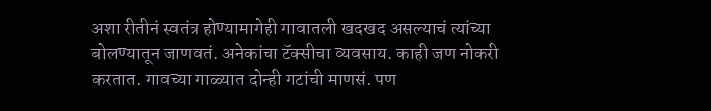अशा रीतीनं स्वतंत्र होण्यामागेही गावातली खदखद असल्याचं त्यांच्या बोलण्यातून जाणवतं. अनेकांचा टॅक्सीचा व्यवसाय. काही जण नोकरी करतात. गावच्या गाळ्यात दोन्ही गटांची माणसं. पण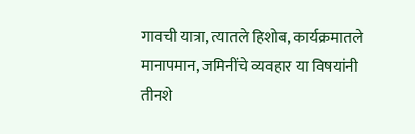गावची यात्रा, त्यातले हिशोब, कार्यक्रमातले मानापमान, जमिनींचे व्यवहार या विषयांनी तीनशे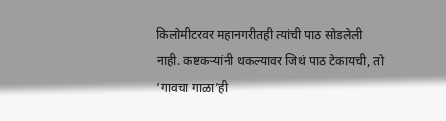किलोमीटरवर महानगरीतही त्यांची पाठ सोडलेली नाही. कष्टकऱ्यांनी थकल्यावर जिथं पाठ टेकायची, तो ‘गावचा गाळा’ही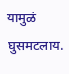यामुळं घुसमटलाय.